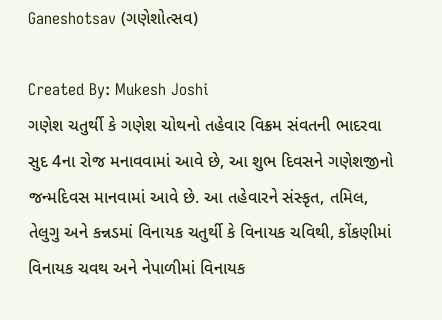Ganeshotsav (ગણેશોત્સવ)

Created By: Mukesh Joshi
ગણેશ ચતુર્થી કે ગણેશ ચોથનો તહેવાર વિક્રમ સંવતની ભાદરવા સુદ 4ના રોજ મનાવવામાં આવે છે, આ શુભ દિવસને ગણેશજીનો જન્મદિવસ માનવામાં આવે છે. આ તહેવારને સંસ્કૃત, તમિલ, તેલુગુ અને કન્નડમાં વિનાયક ચતુર્થી કે વિનાયક ચવિથી, કોંકણીમાં વિનાયક ચવથ અને નેપાળીમાં વિનાયક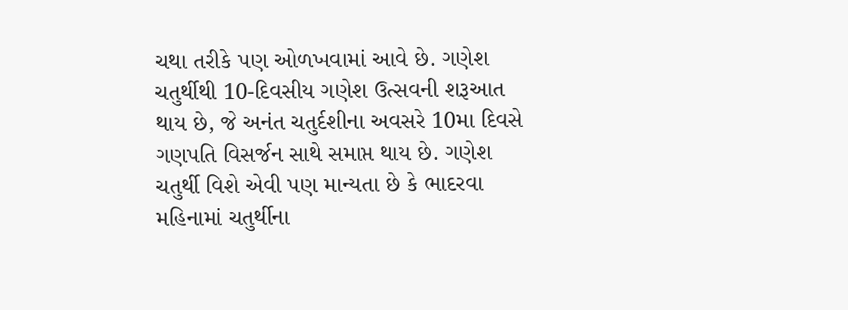ચથા તરીકે પણ ઓળખવામાં આવે છે. ગણેશ ચતુર્થીથી 10-દિવસીય ગણેશ ઉત્સવની શરૂઆત થાય છે, જે અનંત ચતુર્દશીના અવસરે 10મા દિવસે ગણપતિ વિસર્જન સાથે સમાપ્ત થાય છે. ગણેશ ચતુર્થી વિશે એવી પણ માન્યતા છે કે ભાદરવા મહિનામાં ચતુર્થીના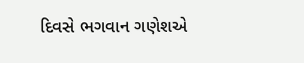દિવસે ભગવાન ગણેશએ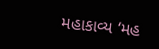મહાકાવ્ય ‘મહ